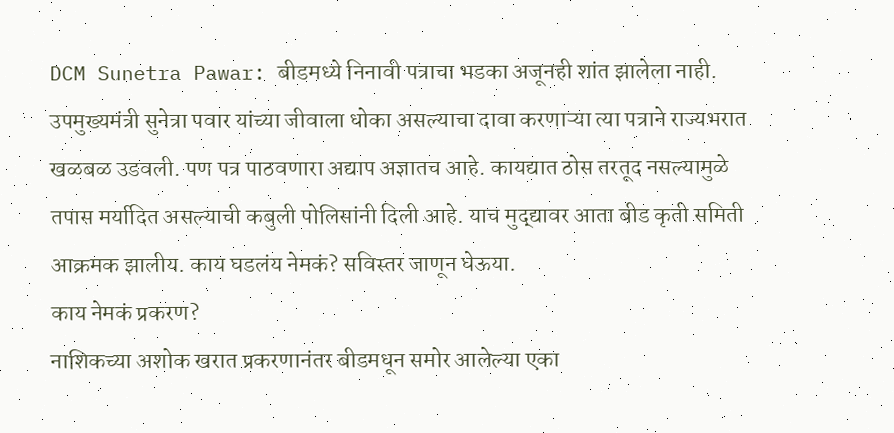DCM Sunetra Pawar: बीडमध्ये निनावी पत्राचा भडका अजूनही शांत झालेला नाही. उपमुख्यमंत्री सुनेत्रा पवार यांच्या जीवाला धोका असल्याचा दावा करणाऱ्या त्या पत्राने राज्यभरात खळबळ उडवली. पण पत्र पाठवणारा अद्याप अज्ञातच आहे. कायद्यात ठोस तरतूद नसल्यामुळे तपास मर्यादित असल्याची कबुली पोलिसांनी दिली आहे. याच मुद्द्यावर आता बीड कृती समिती आक्रमक झालीय. काय घडलंय नेमकं? सविस्तर जाणून घेऊया.
काय नेमकं प्रकरण?
नाशिकच्या अशोक खरात प्रकरणानंतर बीडमधून समोर आलेल्या एका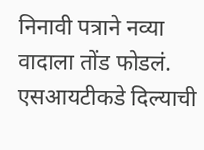निनावी पत्राने नव्या वादाला तोंड फोडलं. एसआयटीकडे दिल्याची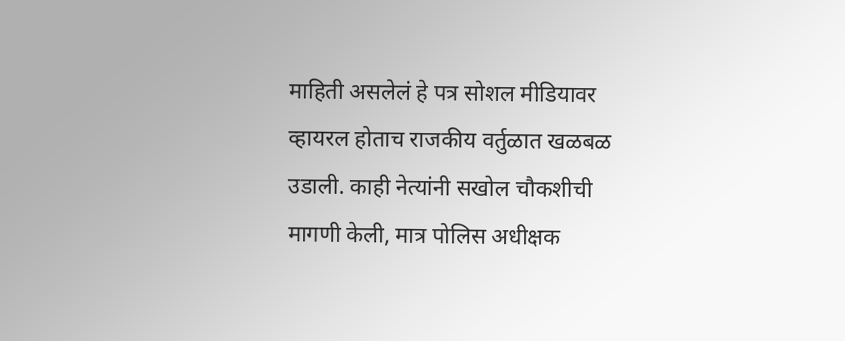माहिती असलेलं हे पत्र सोशल मीडियावर व्हायरल होताच राजकीय वर्तुळात खळबळ उडाली. काही नेत्यांनी सखोल चौकशीची मागणी केली, मात्र पोलिस अधीक्षक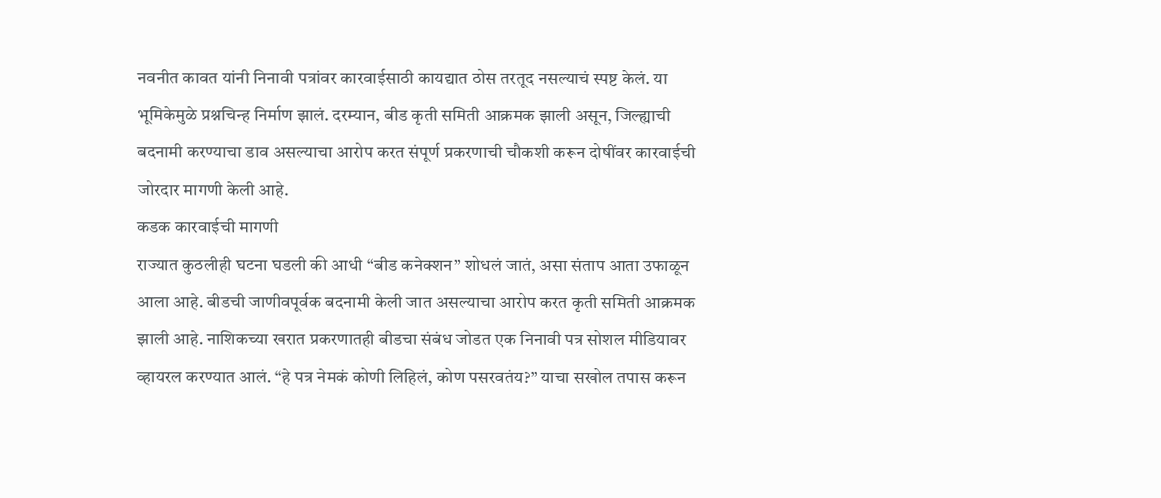नवनीत कावत यांनी निनावी पत्रांवर कारवाईसाठी कायद्यात ठोस तरतूद नसल्याचं स्पष्ट केलं. या भूमिकेमुळे प्रश्नचिन्ह निर्माण झालं. दरम्यान, बीड कृती समिती आक्रमक झाली असून, जिल्ह्याची बदनामी करण्याचा डाव असल्याचा आरोप करत संपूर्ण प्रकरणाची चौकशी करून दोषींवर कारवाईची जोरदार मागणी केली आहे.
कडक कारवाईची मागणी
राज्यात कुठलीही घटना घडली की आधी “बीड कनेक्शन” शोधलं जातं, असा संताप आता उफाळून आला आहे. बीडची जाणीवपूर्वक बदनामी केली जात असल्याचा आरोप करत कृती समिती आक्रमक झाली आहे. नाशिकच्या खरात प्रकरणातही बीडचा संबंध जोडत एक निनावी पत्र सोशल मीडियावर व्हायरल करण्यात आलं. “हे पत्र नेमकं कोणी लिहिलं, कोण पसरवतंय?” याचा सखोल तपास करून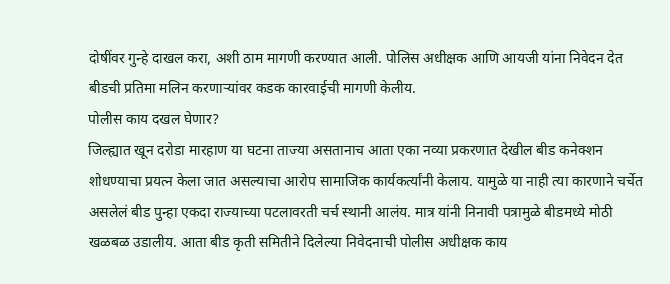दोषींवर गुन्हे दाखल करा, अशी ठाम मागणी करण्यात आली. पोलिस अधीक्षक आणि आयजी यांना निवेदन देत बीडची प्रतिमा मलिन करणाऱ्यांवर कडक कारवाईची मागणी केलीय.
पोलीस काय दखल घेणार?
जिल्ह्यात खून दरोडा मारहाण या घटना ताज्या असतानाच आता एका नव्या प्रकरणात देखील बीड कनेक्शन शोधण्याचा प्रयत्न केला जात असल्याचा आरोप सामाजिक कार्यकर्त्यांनी केलाय. यामुळे या नाही त्या कारणाने चर्चेत असलेलं बीड पुन्हा एकदा राज्याच्या पटलावरती चर्च स्थानी आलंय. मात्र यांनी निनावी पत्रामुळे बीडमध्ये मोठी खळबळ उडालीय. आता बीड कृती समितीने दिलेल्या निवेदनाची पोलीस अधीक्षक काय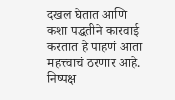दखल घेतात आणि कशा पद्धतीने कारवाई करतात हे पाहणं आता महत्त्वाचं ठरणार आहे.
निष्पक्ष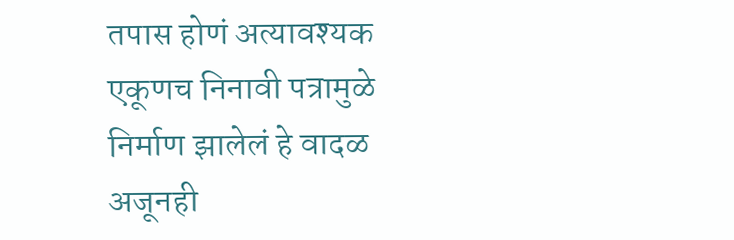तपास होणं अत्यावश्यक
एकूणच निनावी पत्रामुळे निर्माण झालेलं हे वादळ अजूनही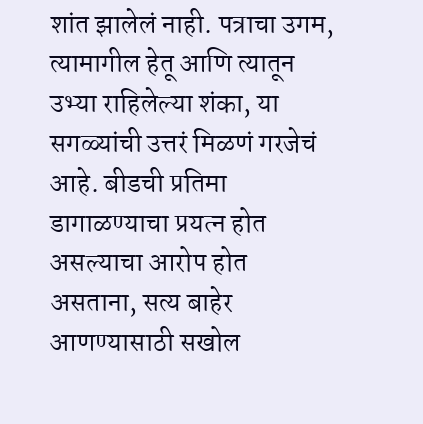शांत झालेलं नाही. पत्राचा उगम, त्यामागील हेतू आणि त्यातून उभ्या राहिलेल्या शंका, या सगळ्यांची उत्तरं मिळणं गरजेचं आहे. बीडची प्रतिमा डागाळण्याचा प्रयत्न होत असल्याचा आरोप होत असताना, सत्य बाहेर आणण्यासाठी सखोल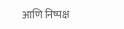आणि निष्पक्ष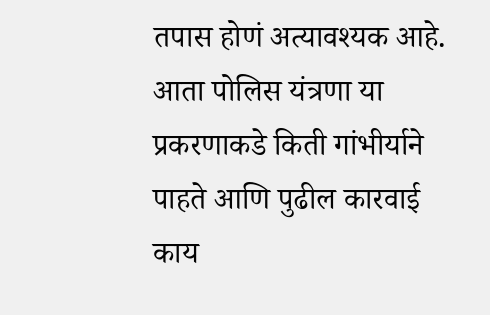तपास होणं अत्यावश्यक आहे. आता पोलिस यंत्रणा या प्रकरणाकडे किती गांभीर्याने पाहते आणि पुढील कारवाई काय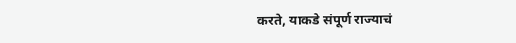करते, याकडे संपूर्ण राज्याचं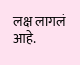लक्ष लागलं आहे.